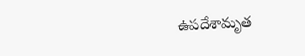ఉపదేశామృత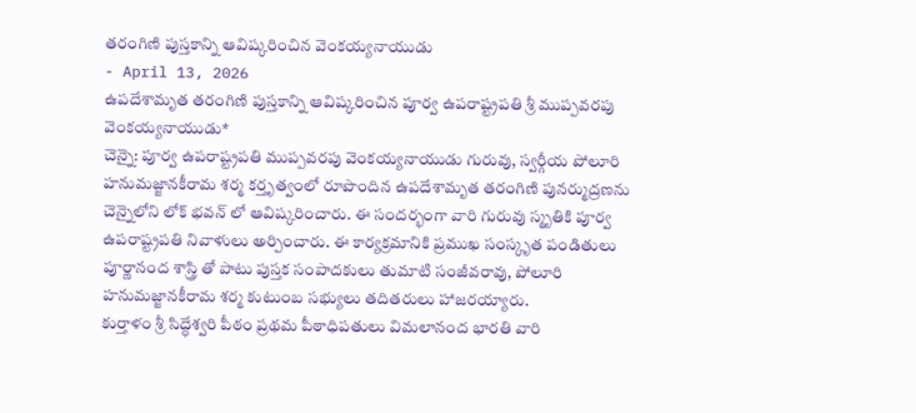తరంగిణి పుస్తకాన్ని ఆవిష్కరించిన వెంకయ్యనాయుడు
- April 13, 2026
ఉపదేశామృత తరంగిణి పుస్తకాన్ని ఆవిష్కరించిన పూర్వ ఉపరాష్ట్రపతి శ్రీ ముప్పవరపు వెంకయ్యనాయుడు*
చెన్నై: పూర్వ ఉపరాష్ట్రపతి ముప్పవరపు వెంకయ్యనాయుడు గురువు, స్వర్గీయ పోలూరి హనుమజ్జానకీరామ శర్మ కర్తృత్వంలో రూపొందిన ఉపదేశామృత తరంగిణి పునర్ముద్రణను చెన్నైలోని లోక్ భవన్ లో ఆవిష్కరించారు. ఈ సందర్భంగా వారి గురువు స్మృతికి పూర్వ ఉపరాష్ట్రపతి నివాళులు అర్పించారు. ఈ కార్యక్రమానికి ప్రముఖ సంస్కృత పండితులు పూర్ణానంద శాస్త్రి తో పాటు పుస్తక సంపాదకులు తుమాటి సంజీవరావు, పోలూరి హనుమజ్జానకీరామ శర్మ కుటుంబ సభ్యులు తదితరులు హాజరయ్యారు.
కుర్తాళం శ్రీ సిద్ధేశ్వరి పీఠం ప్రథమ పీఠాధిపతులు విమలానంద భారతి వారి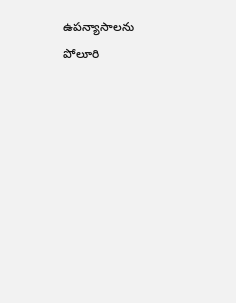ఉపన్యాసాలను పోలూరి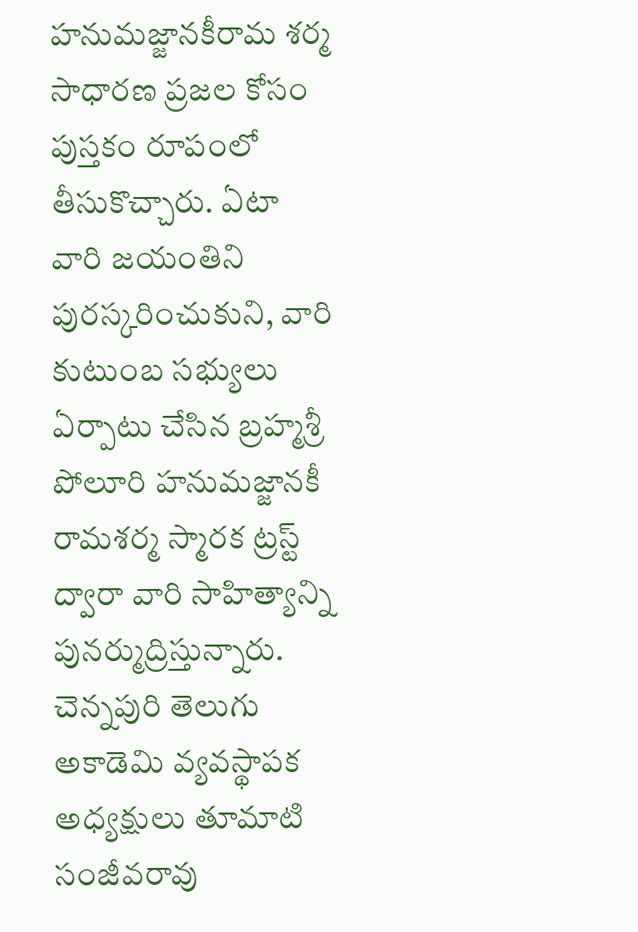హనుమజ్జానకీరామ శర్మ సాధారణ ప్రజల కోసం పుస్తకం రూపంలో తీసుకొచ్చారు. ఏటా వారి జయంతిని పురస్కరించుకుని, వారి కుటుంబ సభ్యులు ఏర్పాటు చేసిన బ్రహ్మశ్రీ పోలూరి హనుమజ్జానకీ రామశర్మ స్మారక ట్రస్ట్ ద్వారా వారి సాహిత్యాన్ని పునర్ముద్రిస్తున్నారు. చెన్నపురి తెలుగు అకాడెమి వ్యవస్థాపక అధ్యక్షులు తూమాటి సంజీవరావు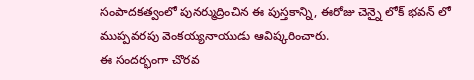సంపాదకత్వంలో పునర్ముద్రించిన ఈ పుస్తకాన్ని, ఈరోజు చెన్నై లోక్ భవన్ లో ముప్పవరపు వెంకయ్యనాయుడు ఆవిష్కరించారు.
ఈ సందర్భంగా చొరవ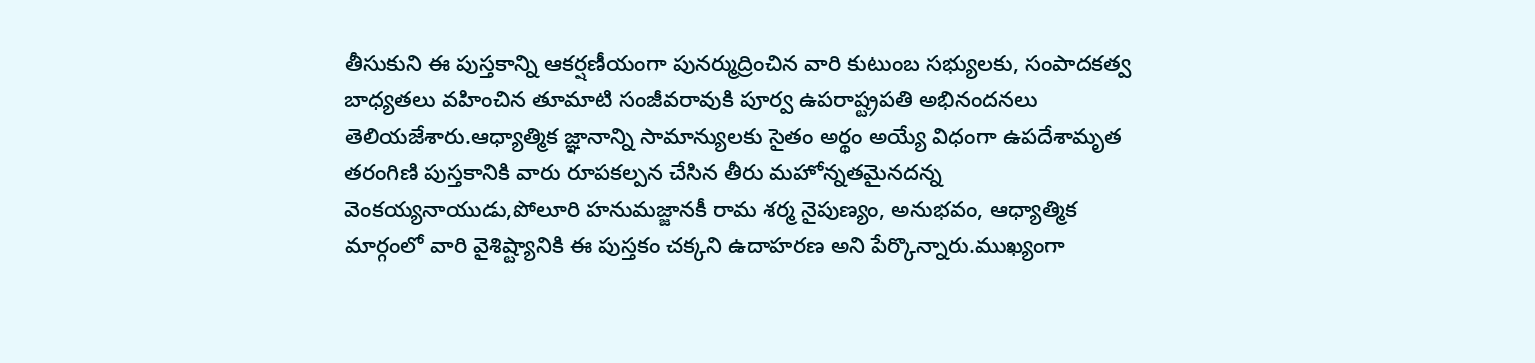తీసుకుని ఈ పుస్తకాన్ని ఆకర్షణీయంగా పునర్ముద్రించిన వారి కుటుంబ సభ్యులకు, సంపాదకత్వ బాధ్యతలు వహించిన తూమాటి సంజీవరావుకి పూర్వ ఉపరాష్ట్రపతి అభినందనలు తెలియజేశారు.ఆధ్యాత్మిక జ్ఞానాన్ని సామాన్యులకు సైతం అర్థం అయ్యే విధంగా ఉపదేశామృత తరంగిణి పుస్తకానికి వారు రూపకల్పన చేసిన తీరు మహోన్నతమైనదన్న వెంకయ్యనాయుడు,పోలూరి హనుమజ్జానకీ రామ శర్మ నైపుణ్యం, అనుభవం, ఆధ్యాత్మిక మార్గంలో వారి వైశిష్ట్యానికి ఈ పుస్తకం చక్కని ఉదాహరణ అని పేర్కొన్నారు.ముఖ్యంగా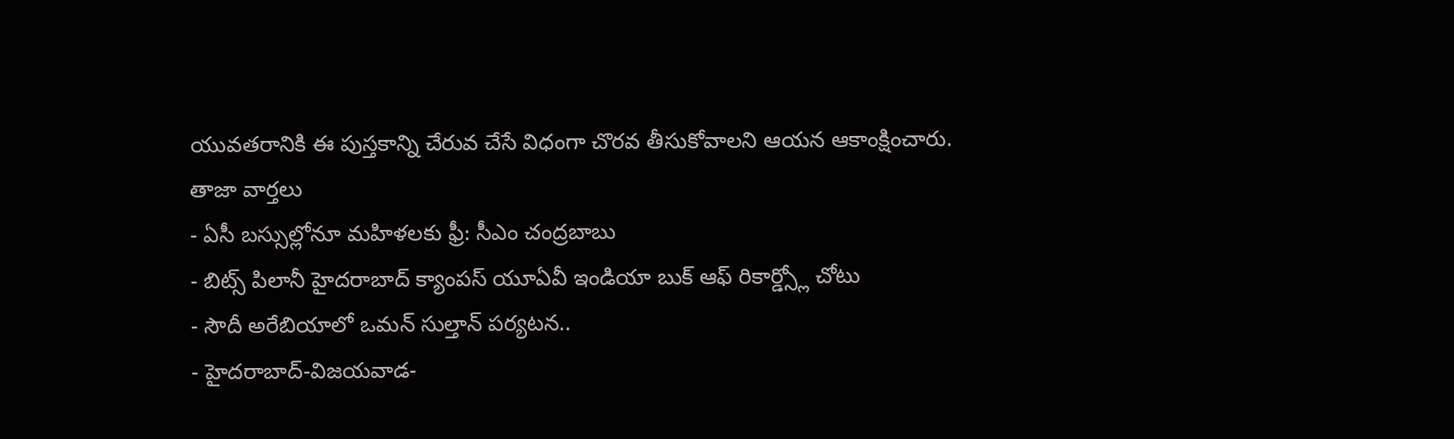యువతరానికి ఈ పుస్తకాన్ని చేరువ చేసే విధంగా చొరవ తీసుకోవాలని ఆయన ఆకాంక్షించారు.
తాజా వార్తలు
- ఏసీ బస్సుల్లోనూ మహిళలకు ఫ్రీ: సీఎం చంద్రబాబు
- బిట్స్ పిలానీ హైదరాబాద్ క్యాంపస్ యూఏవీ ఇండియా బుక్ ఆఫ్ రికార్డ్స్లో చోటు
- సౌదీ అరేబియాలో ఒమన్ సుల్తాన్ పర్యటన..
- హైదరాబాద్-విజయవాడ-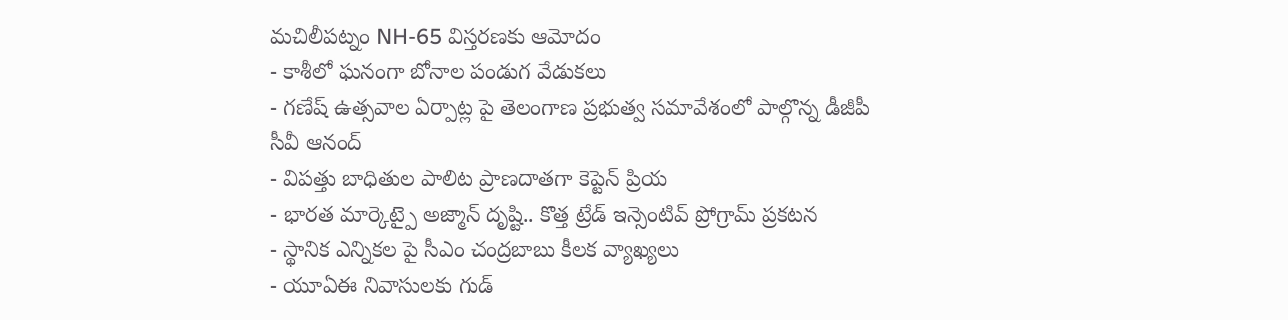మచిలీపట్నం NH-65 విస్తరణకు ఆమోదం
- కాశీలో ఘనంగా బోనాల పండుగ వేడుకలు
- గణేష్ ఉత్సవాల ఏర్పాట్ల పై తెలంగాణ ప్రభుత్వ సమావేశంలో పాల్గొన్న డీజీపీ సీవీ ఆనంద్
- విపత్తు బాధితుల పాలిట ప్రాణదాతగా కెప్టెన్ ప్రియ
- భారత మార్కెట్పై అజ్మాన్ దృష్టి.. కొత్త ట్రేడ్ ఇన్సెంటివ్ ప్రోగ్రామ్ ప్రకటన
- స్థానిక ఎన్నికల పై సీఎం చంద్రబాబు కీలక వ్యాఖ్యలు
- యూఏఈ నివాసులకు గుడ్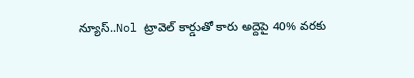న్యూస్..Nol ట్రావెల్ కార్డుతో కారు అద్దెపై 40% వరకు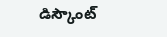డిస్కౌంట్